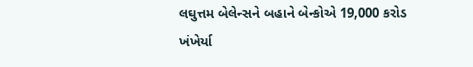લઘુત્તમ બેલેન્સને બહાને બેન્કોએ 19,000 કરોડ ખંખેર્યા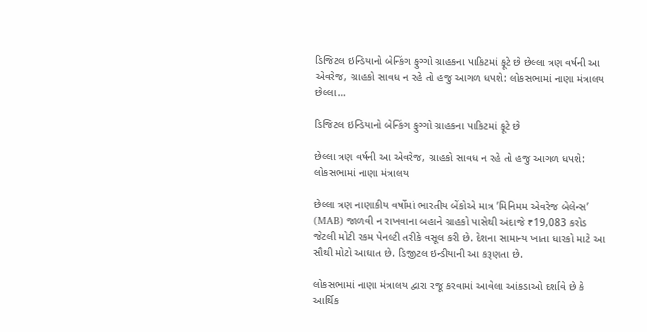ડિજિટલ ઇન્ડિયાનો બેન્કિંગ ફુગ્ગો ગ્રાહકના પાકિટમાં ફૂટે છે છેલ્લા ત્રણ વર્ષની આ એવરેજ, ગ્રાહકો સાવધ ન રહે તો હજુ આગળ ધપશે: લોકસભામાં નાણા મંત્રાલય છેલ્લા…

ડિજિટલ ઇન્ડિયાનો બેન્કિંગ ફુગ્ગો ગ્રાહકના પાકિટમાં ફૂટે છે

છેલ્લા ત્રણ વર્ષની આ એવરેજ, ગ્રાહકો સાવધ ન રહે તો હજુ આગળ ધપશે: લોકસભામાં નાણા મંત્રાલય

છેલ્લા ત્રણ નાણાકીય વર્ષોમાં ભારતીય બેંકોએ માત્ર ’મિનિમમ એવરેજ બેલેન્સ’ (MAB) જાળવી ન રાખવાના બહાને ગ્રાહકો પાસેથી અંદાજે ₹19,083 કરોડ જેટલી મોટી રકમ પેનલ્ટી તરીકે વસૂલ કરી છે. દેશના સામાન્ય ખાતા ધારકો માટે આ સૌથી મોટો આઘાત છે. ડિજીટલ ઇન્ડીયાની આ કરૂણતા છે.

લોકસભામાં નાણા મંત્રાલય દ્વારા રજૂ કરવામાં આવેલા આંકડાઓ દર્શાવે છે કે આર્થિક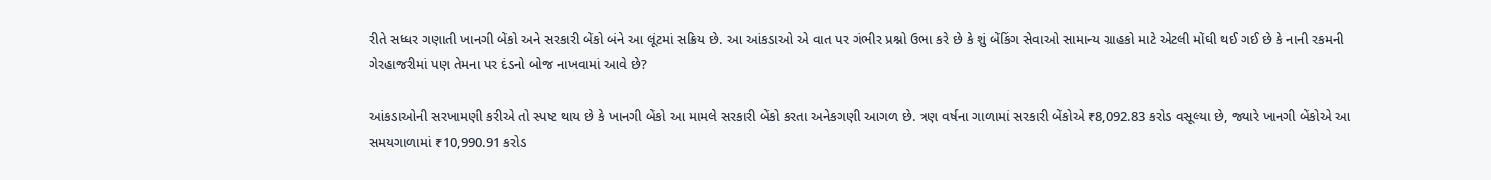રીતે સધ્ધર ગણાતી ખાનગી બેંકો અને સરકારી બેંકો બંને આ લૂંટમાં સક્રિય છે. આ આંકડાઓ એ વાત પર ગંભીર પ્રશ્નો ઉભા કરે છે કે શું બેંકિંગ સેવાઓ સામાન્ય ગ્રાહકો માટે એટલી મોંઘી થઈ ગઈ છે કે નાની રકમની ગેરહાજરીમાં પણ તેમના પર દંડનો બોજ નાખવામાં આવે છે?

આંકડાઓની સરખામણી કરીએ તો સ્પષ્ટ થાય છે કે ખાનગી બેંકો આ મામલે સરકારી બેંકો કરતા અનેકગણી આગળ છે. ત્રણ વર્ષના ગાળામાં સરકારી બેંકોએ ₹8,092.83 કરોડ વસૂલ્યા છે, જ્યારે ખાનગી બેંકોએ આ સમયગાળામાં ₹10,990.91 કરોડ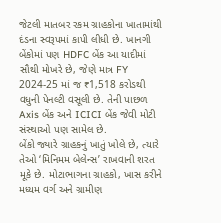જેટલી માતબર રકમ ગ્રાહકોના ખાતામાંથી દંડના સ્વરૂપમાં કાપી લીધી છે. ખાનગી બેંકોમાં પણ HDFC બેંક આ યાદીમાં સૌથી મોખરે છે, જેણે માત્ર FY 2024-25 માં જ ₹1,518 કરોડથી વધુની પેનલ્ટી વસૂલી છે. તેની પાછળ Axis બેંક અને ICICI બેંક જેવી મોટી સંસ્થાઓ પણ સામેલ છે.
બેંકો જ્યારે ગ્રાહકનું ખાતું ખોલે છે, ત્યારે તેઓ ‘મિનિમમ બેલેન્સ’ રાખવાની શરત મૂકે છે. મોટાભાગના ગ્રાહકો, ખાસ કરીને મધ્યમ વર્ગ અને ગ્રામીણ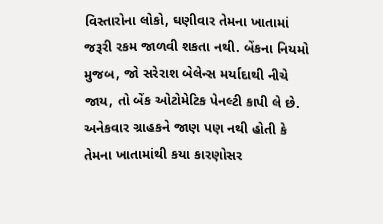વિસ્તારોના લોકો, ઘણીવાર તેમના ખાતામાં જરૂરી રકમ જાળવી શકતા નથી. બેંકના નિયમો મુજબ, જો સરેરાશ બેલેન્સ મર્યાદાથી નીચે જાય, તો બેંક ઓટોમેટિક પેનલ્ટી કાપી લે છે. અનેકવાર ગ્રાહકને જાણ પણ નથી હોતી કે તેમના ખાતામાંથી કયા કારણોસર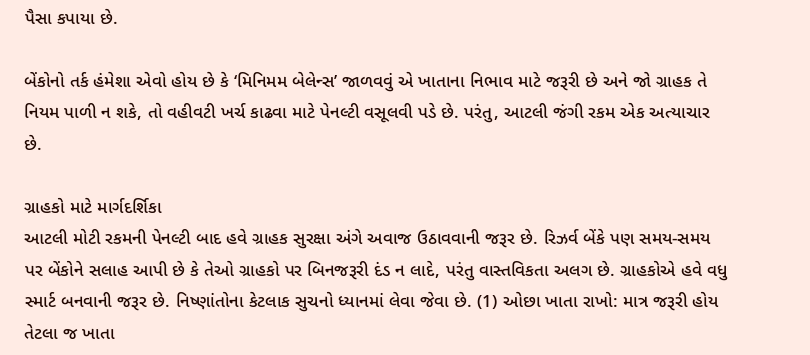પૈસા કપાયા છે.

બેંકોનો તર્ક હંમેશા એવો હોય છે કે ‘મિનિમમ બેલેન્સ’ જાળવવું એ ખાતાના નિભાવ માટે જરૂરી છે અને જો ગ્રાહક તે નિયમ પાળી ન શકે, તો વહીવટી ખર્ચ કાઢવા માટે પેનલ્ટી વસૂલવી પડે છે. પરંતુ, આટલી જંગી રકમ એક અત્યાચાર છે.

ગ્રાહકો માટે માર્ગદર્શિકા
આટલી મોટી રકમની પેનલ્ટી બાદ હવે ગ્રાહક સુરક્ષા અંગે અવાજ ઉઠાવવાની જરૂર છે. રિઝર્વ બેંકે પણ સમય-સમય પર બેંકોને સલાહ આપી છે કે તેઓ ગ્રાહકો પર બિનજરૂરી દંડ ન લાદે, પરંતુ વાસ્તવિકતા અલગ છે. ગ્રાહકોએ હવે વધુ સ્માર્ટ બનવાની જરૂર છે. નિષ્ણાંતોના કેટલાક સુચનો ધ્યાનમાં લેવા જેવા છે. (1) ઓછા ખાતા રાખો: માત્ર જરૂરી હોય તેટલા જ ખાતા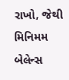રાખો, જેથી મિનિમમ બેલેન્સ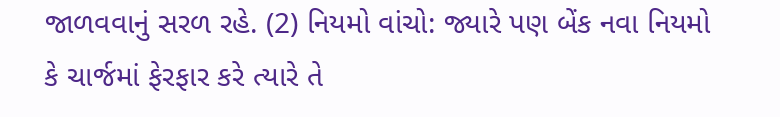જાળવવાનું સરળ રહે. (2) નિયમો વાંચો: જ્યારે પણ બેંક નવા નિયમો કે ચાર્જમાં ફેરફાર કરે ત્યારે તે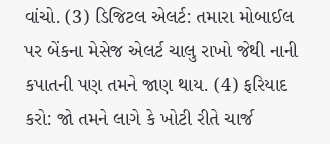વાંચો. (3) ડિજિટલ એલર્ટ: તમારા મોબાઈલ પર બેંકના મેસેજ એલર્ટ ચાલુ રાખો જેથી નાની કપાતની પણ તમને જાણ થાય. (4) ફરિયાદ કરો: જો તમને લાગે કે ખોટી રીતે ચાર્જ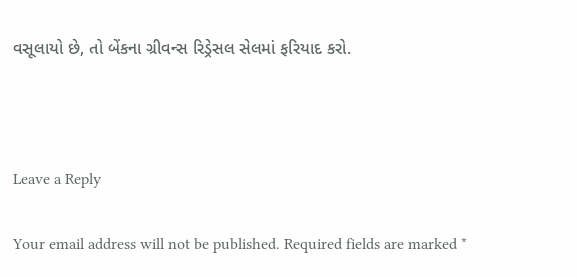વસૂલાયો છે, તો બેંકના ગ્રીવન્સ રિડ્રેસલ સેલમાં ફરિયાદ કરો.



Leave a Reply

Your email address will not be published. Required fields are marked *